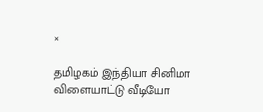×

தமிழகம் இந்தியா சினிமா விளையாட்டு வீடியோ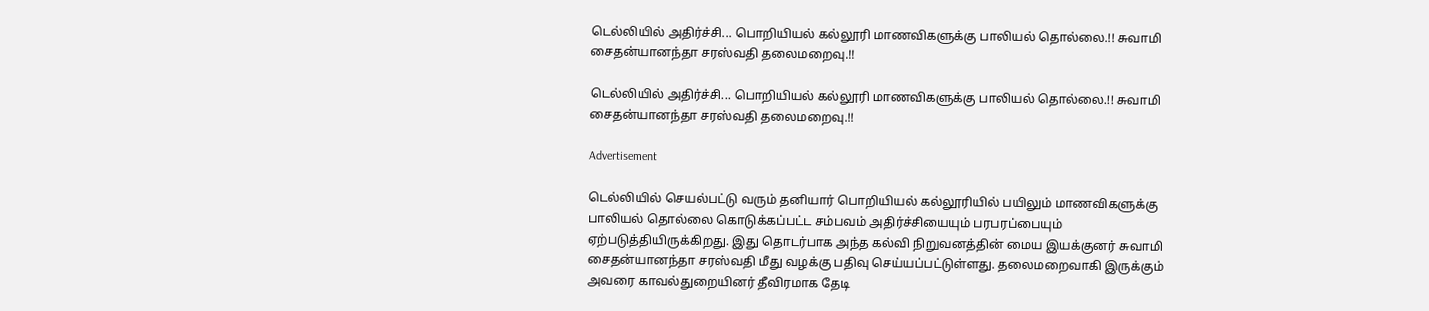டெல்லியில் அதிர்ச்சி... பொறியியல் கல்லூரி மாணவிகளுக்கு பாலியல் தொல்லை.!! சுவாமி சைதன்யானந்தா சரஸ்வதி தலைமறைவு.!!

டெல்லியில் அதிர்ச்சி... பொறியியல் கல்லூரி மாணவிகளுக்கு பாலியல் தொல்லை.!! சுவாமி சைதன்யானந்தா சரஸ்வதி தலைமறைவு.!!

Advertisement

டெல்லியில் செயல்பட்டு வரும் தனியார் பொறியியல் கல்லூரியில் பயிலும் மாணவிகளுக்கு பாலியல் தொல்லை கொடுக்கப்பட்ட சம்பவம் அதிர்ச்சியையும் பரபரப்பையும் ஏற்படுத்தியிருக்கிறது. இது தொடர்பாக அந்த கல்வி நிறுவனத்தின் மைய இயக்குனர் சுவாமி சைதன்யானந்தா சரஸ்வதி மீது வழக்கு பதிவு செய்யப்பட்டுள்ளது. தலைமறைவாகி இருக்கும் அவரை காவல்துறையினர் தீவிரமாக தேடி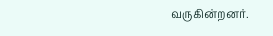வருகின்றனர்.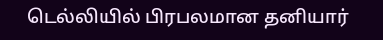டெல்லியில் பிரபலமான தனியார்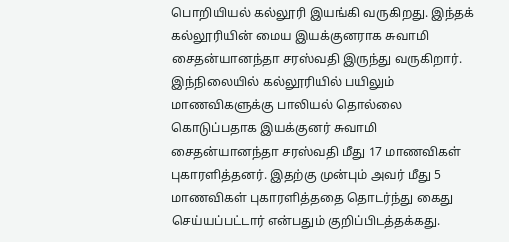பொறியியல் கல்லூரி இயங்கி வருகிறது. இந்தக் கல்லூரியின் மைய இயக்குனராக சுவாமி சைதன்யானந்தா சரஸ்வதி இருந்து வருகிறார். இந்நிலையில் கல்லூரியில் பயிலும் மாணவிகளுக்கு பாலியல் தொல்லை கொடுப்பதாக இயக்குனர் சுவாமி சைதன்யானந்தா சரஸ்வதி மீது 17 மாணவிகள் புகாரளித்தனர். இதற்கு முன்பும் அவர் மீது 5 மாணவிகள் புகாரளித்ததை தொடர்ந்து கைது செய்யப்பட்டார் என்பதும் குறிப்பிடத்தக்கது.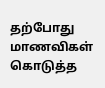தற்போது மாணவிகள் கொடுத்த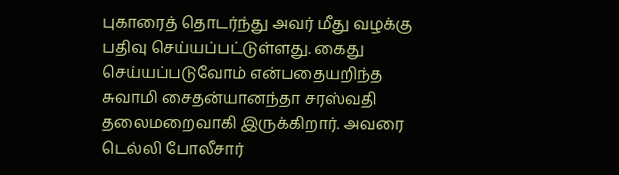புகாரைத் தொடர்ந்து அவர் மீது வழக்கு பதிவு செய்யப்பட்டுள்ளது. கைது செய்யப்படுவோம் என்பதையறிந்த சுவாமி சைதன்யானந்தா சரஸ்வதி தலைமறைவாகி இருக்கிறார். அவரை டெல்லி போலீசார்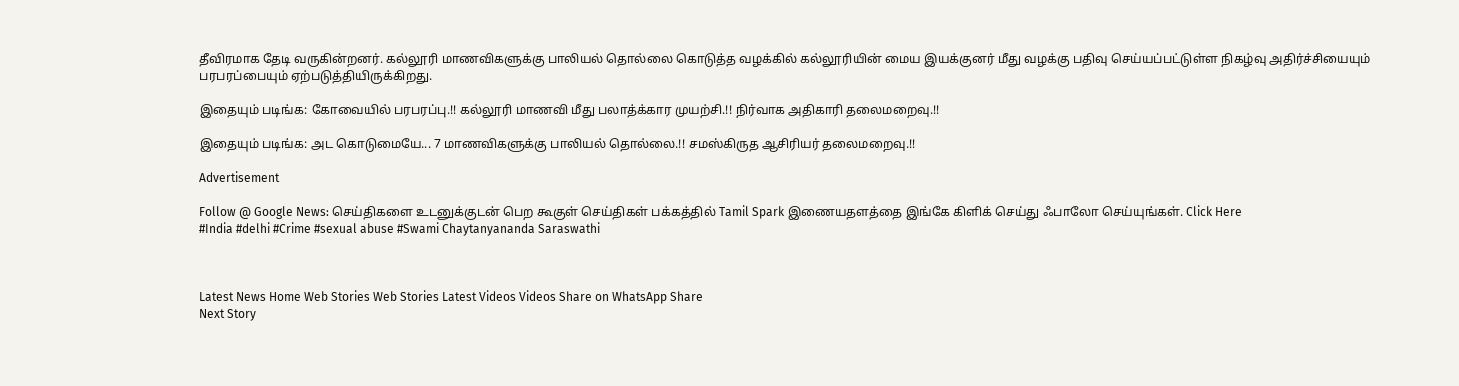தீவிரமாக தேடி வருகின்றனர். கல்லூரி மாணவிகளுக்கு பாலியல் தொல்லை கொடுத்த வழக்கில் கல்லூரியின் மைய இயக்குனர் மீது வழக்கு பதிவு செய்யப்பட்டுள்ள நிகழ்வு அதிர்ச்சியையும் பரபரப்பையும் ஏற்படுத்தியிருக்கிறது.

இதையும் படிங்க: கோவையில் பரபரப்பு.!! கல்லூரி மாணவி மீது பலாத்க்கார முயற்சி.!! நிர்வாக அதிகாரி தலைமறைவு.!!

இதையும் படிங்க: அட கொடுமையே... 7 மாணவிகளுக்கு பாலியல் தொல்லை.!! சமஸ்கிருத ஆசிரியர் தலைமறைவு.!!

Advertisement

Follow @ Google News: செய்திகளை உடனுக்குடன் பெற கூகுள் செய்திகள் பக்கத்தில் Tamil Spark இணையதளத்தை இங்கே கிளிக் செய்து ஃபாலோ செய்யுங்கள். Click Here
#India #delhi #Crime #sexual abuse #Swami Chaytanyananda Saraswathi



Latest News Home Web Stories Web Stories Latest Videos Videos Share on WhatsApp Share
Next Story